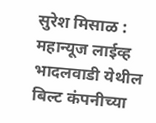सुरेश मिसाळ : महान्यूज लाईव्ह
भादलवाडी येथील बिल्ट कंपनीच्या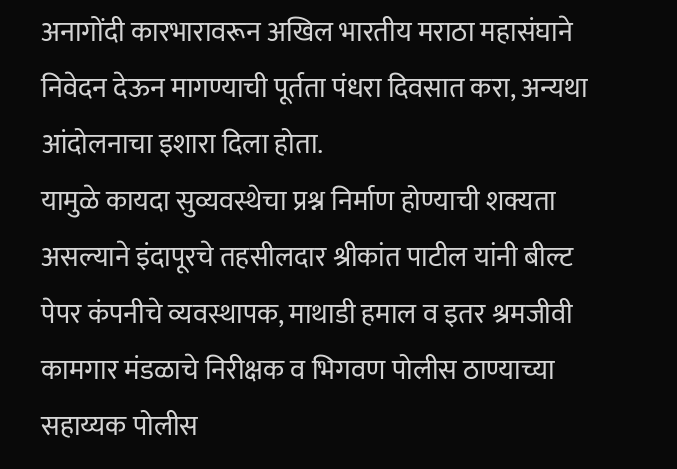अनागोंदी कारभारावरून अखिल भारतीय मराठा महासंघाने निवेदन देऊन मागण्याची पूर्तता पंधरा दिवसात करा, अन्यथा आंदोलनाचा इशारा दिला होता.
यामुळे कायदा सुव्यवस्थेचा प्रश्न निर्माण होण्याची शक्यता असल्याने इंदापूरचे तहसीलदार श्रीकांत पाटील यांनी बील्ट पेपर कंपनीचे व्यवस्थापक, माथाडी हमाल व इतर श्रमजीवी कामगार मंडळाचे निरीक्षक व भिगवण पोलीस ठाण्याच्या सहाय्यक पोलीस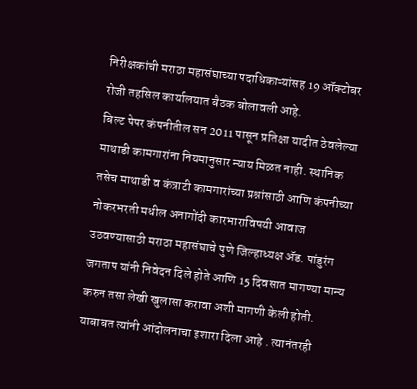निरीक्षकांची मराठा महासंघाच्या पदाधिकाऱ्यांसह 19 ऑक्टोबर रोजी तहसिल कार्यालयात बैठक बोलावली आहे.
बिल्ट पेपर कंपनीतील सन 2011 पासून प्रतिक्षा यादीत ठेवलेल्या माथाडी कामगारांना नियमानुसार न्याय मिळत नाही. स्थानिक तसेच माथाडी व कंत्राटी कामगारांच्या प्रश्नांसाठी आणि कंपनीच्या नोकरभरती मधील अनागोंदी कारभाराविषयी आवाज उठवण्यासाठी मराठा महासंघाचे पुणे जिल्हाध्यक्ष ॲड. पांडुरंग जगताप यांनी निवेदन दिले होते आणि 15 दिवसात मागण्या मान्य करुन तसा लेखी खुलासा करावा अशी मागणी केली होती.
याबाबत त्यांनी आंदोलनाचा इशारा दिला आहे . त्यानंतरही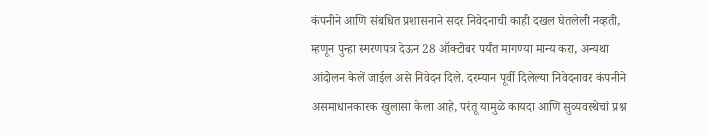कंपनीने आणि संबधित प्रशासनाने सदर निवेदनाची काही दखल घेतलेली नव्हती, म्हणून पुन्हा स्मरणपत्र देऊन 28 ऑक्टोबर पर्यंत मागण्या मान्य करा, अन्यथा आंदोलन केलें जाईल असे निवेदन दिले. दरम्यान पूर्वी दिलेल्या निवेदनावर कंपनीने असमाधानकारक खुलासा केला आहे, परंतू यामुळे कायदा आणि सुव्यवस्थेचां प्रश्न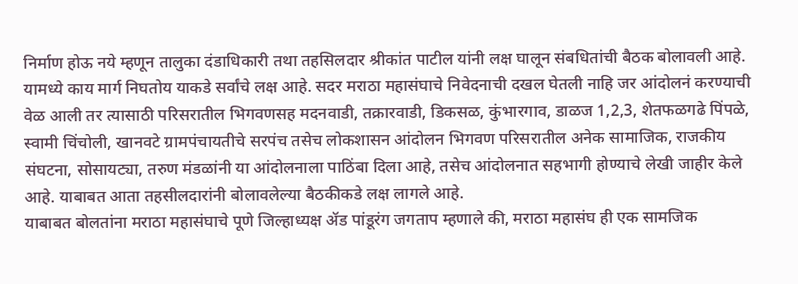निर्माण होऊ नये म्हणून तालुका दंडाधिकारी तथा तहसिलदार श्रीकांत पाटील यांनी लक्ष घालून संबधितांची बैठक बोलावली आहे.
यामध्ये काय मार्ग निघतोय याकडे सर्वांचे लक्ष आहे. सदर मराठा महासंघाचे निवेदनाची दखल घेतली नाहि जर आंदोलनं करण्याची वेळ आली तर त्यासाठी परिसरातील भिगवणसह मदनवाडी, तक्रारवाडी, डिकसळ, कुंभारगाव, डाळज 1,2,3, शेतफळगढे पिंपळे, स्वामी चिंचोली, खानवटे ग्रामपंचायतीचे सरपंच तसेच लोकशासन आंदोलन भिगवण परिसरातील अनेक सामाजिक, राजकीय संघटना, सोसायट्या, तरुण मंडळांनी या आंदोलनाला पाठिंबा दिला आहे, तसेच आंदोलनात सहभागी होण्याचे लेखी जाहीर केले आहे. याबाबत आता तहसीलदारांनी बोलावलेल्या बैठकीकडे लक्ष लागले आहे.
याबाबत बोलतांना मराठा महासंघाचे पूणे जिल्हाध्यक्ष ॲड पांडूरंग जगताप म्हणाले की, मराठा महासंघ ही एक सामजिक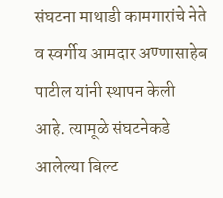संघटना माथाडी कामगारांचे नेते व स्वर्गीय आमदार अण्णासाहेब पाटील यांनी स्थापन केली आहे. त्यामूळे संघटनेकडे आलेल्या बिल्ट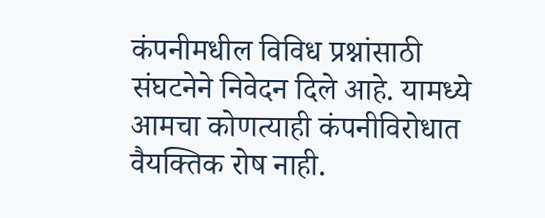कंपनीमधील विविध प्रश्नांसाठी संघटनेने निवेदन दिले आहे. यामध्ये आमचा कोणत्याही कंपनीविरोधात वैयक्तिक रोष नाही.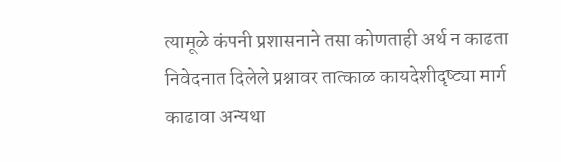त्यामूळे कंपनी प्रशासनाने तसा कोणताही अर्थ न काढता निवेदनात दिलेले प्रश्नावर तात्काळ कायदेशीदृष्ट्या मार्ग काढावा अन्यथा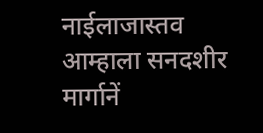नाईलाजास्तव आम्हाला सनदशीर मार्गानें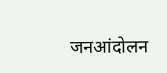जनआंदोलन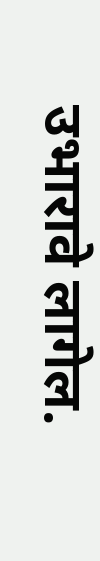उभारावे लागेल.